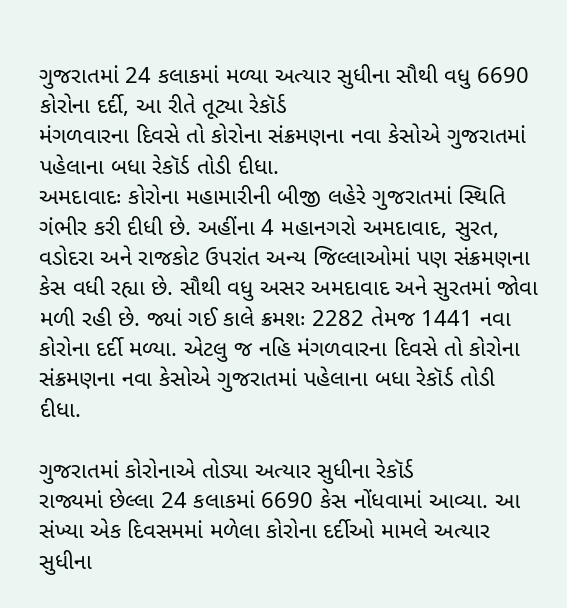ગુજરાતમાં 24 કલાકમાં મળ્યા અત્યાર સુધીના સૌથી વધુ 6690 કોરોના દર્દી, આ રીતે તૂટ્યા રેકૉર્ડ
મંગળવારના દિવસે તો કોરોના સંક્રમણના નવા કેસોએ ગુજરાતમાં પહેલાના બધા રેકૉર્ડ તોડી દીધા.
અમદાવાદઃ કોરોના મહામારીની બીજી લહેરે ગુજરાતમાં સ્થિતિ ગંભીર કરી દીધી છે. અહીંના 4 મહાનગરો અમદાવાદ, સુરત, વડોદરા અને રાજકોટ ઉપરાંત અન્ય જિલ્લાઓમાં પણ સંક્રમણના કેસ વધી રહ્યા છે. સૌથી વધુ અસર અમદાવાદ અને સુરતમાં જોવા મળી રહી છે. જ્યાં ગઈ કાલે ક્રમશઃ 2282 તેમજ 1441 નવા કોરોના દર્દી મળ્યા. એટલુ જ નહિ મંગળવારના દિવસે તો કોરોના સંક્રમણના નવા કેસોએ ગુજરાતમાં પહેલાના બધા રેકૉર્ડ તોડી દીધા.

ગુજરાતમાં કોરોનાએ તોડ્યા અત્યાર સુધીના રેકૉર્ડ
રાજ્યમાં છેલ્લા 24 કલાકમાં 6690 કેસ નોંધવામાં આવ્યા. આ સંખ્યા એક દિવસમમાં મળેલા કોરોના દર્દીઓ મામલે અત્યાર સુધીના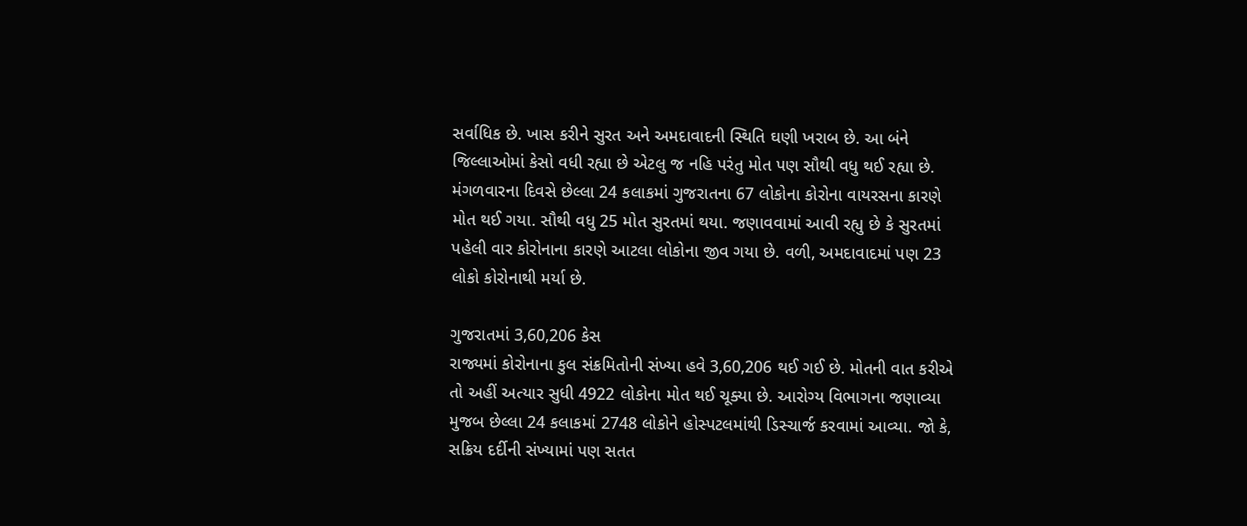સર્વાધિક છે. ખાસ કરીને સુરત અને અમદાવાદની સ્થિતિ ઘણી ખરાબ છે. આ બંને જિલ્લાઓમાં કેસો વધી રહ્યા છે એટલુ જ નહિ પરંતુ મોત પણ સૌથી વધુ થઈ રહ્યા છે. મંગળવારના દિવસે છેલ્લા 24 કલાકમાં ગુજરાતના 67 લોકોના કોરોના વાયરસના કારણે મોત થઈ ગયા. સૌથી વધુ 25 મોત સુરતમાં થયા. જણાવવામાં આવી રહ્યુ છે કે સુરતમાં પહેલી વાર કોરોનાના કારણે આટલા લોકોના જીવ ગયા છે. વળી, અમદાવાદમાં પણ 23 લોકો કોરોનાથી મર્યા છે.

ગુજરાતમાં 3,60,206 કેસ
રાજ્યમાં કોરોનાના કુલ સંક્રમિતોની સંખ્યા હવે 3,60,206 થઈ ગઈ છે. મોતની વાત કરીએ તો અહીં અત્યાર સુધી 4922 લોકોના મોત થઈ ચૂક્યા છે. આરોગ્ય વિભાગના જણાવ્યા મુજબ છેલ્લા 24 કલાકમાં 2748 લોકોને હોસ્પટલમાંથી ડિસ્ચાર્જ કરવામાં આવ્યા. જો કે, સક્રિય દર્દીની સંખ્યામાં પણ સતત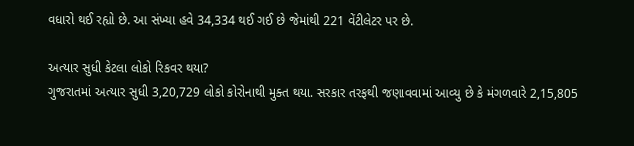વધારો થઈ રહ્યો છે. આ સંખ્યા હવે 34,334 થઈ ગઈ છે જેમાંથી 221 વેંટીલેટર પર છે.

અત્યાર સુધી કેટલા લોકો રિકવર થયા?
ગુજરાતમાં અત્યાર સુધી 3,20,729 લોકો કોરોનાથી મુક્ત થયા. સરકાર તરફથી જણાવવામાં આવ્યુ છે કે મંગળવારે 2,15,805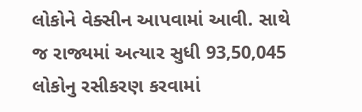લોકોને વેક્સીન આપવામાં આવી. સાથે જ રાજ્યમાં અત્યાર સુધી 93,50,045 લોકોનુ રસીકરણ કરવામાં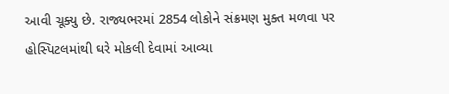આવી ચૂક્યુ છે. રાજ્યભરમાં 2854 લોકોને સંક્રમણ મુક્ત મળવા પર હોસ્પિટલમાંથી ઘરે મોકલી દેવામાં આવ્યા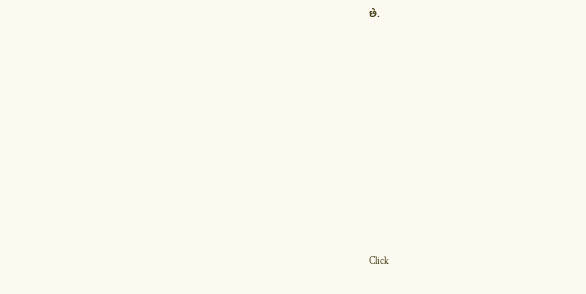છે.












Click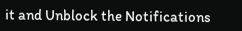it and Unblock the Notifications